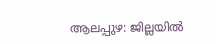ആലപ്പുഴ: ജില്ലയിൽ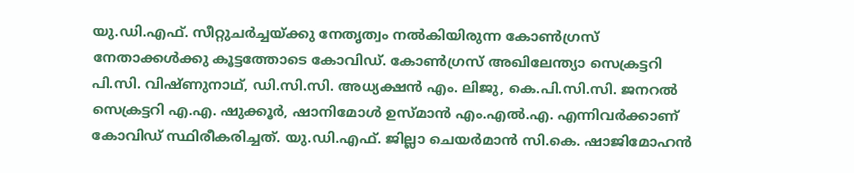യു.ഡി.എഫ്. സീറ്റുചർച്ചയ്ക്കു നേതൃത്വം നൽകിയിരുന്ന കോൺഗ്രസ് നേതാക്കൾക്കു കൂട്ടത്തോടെ കോവിഡ്. കോൺഗ്രസ് അഖിലേന്ത്യാ സെക്രട്ടറി പി.സി. വിഷ്ണുനാഥ്, ഡി.സി.സി. അധ്യക്ഷൻ എം. ലിജു, കെ.പി.സി.സി. ജനറൽ സെക്രട്ടറി എ.എ. ഷുക്കൂർ, ഷാനിമോൾ ഉസ്മാൻ എം.എൽ.എ. എന്നിവർക്കാണ് കോവിഡ് സ്ഥിരീകരിച്ചത്. യു.ഡി.എഫ്. ജില്ലാ ചെയർമാൻ സി.കെ. ഷാജിമോഹൻ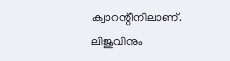ക്വാറന്റീനിലാണ്. ലിജുവിനും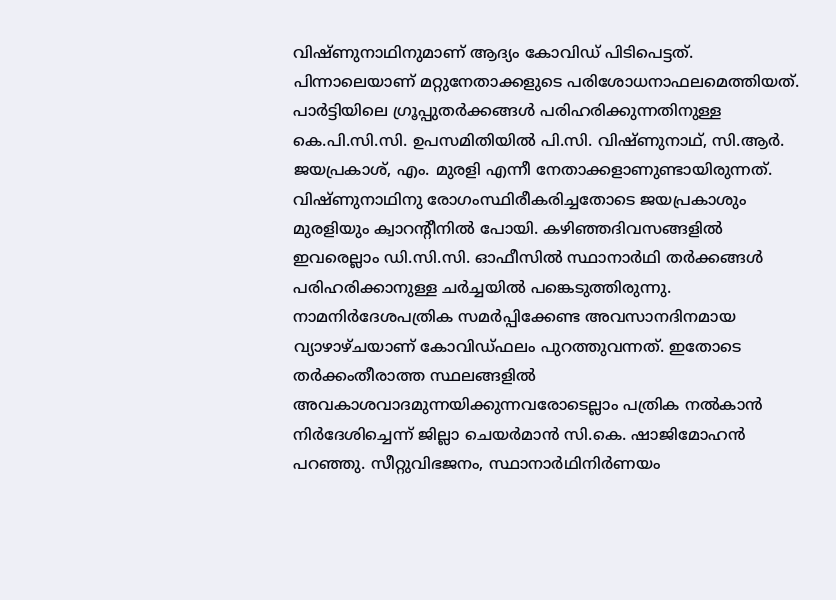വിഷ്ണുനാഥിനുമാണ് ആദ്യം കോവിഡ് പിടിപെട്ടത്. പിന്നാലെയാണ് മറ്റുനേതാക്കളുടെ പരിശോധനാഫലമെത്തിയത്. പാർട്ടിയിലെ ഗ്രൂപ്പുതർക്കങ്ങൾ പരിഹരിക്കുന്നതിനുള്ള കെ.പി.സി.സി. ഉപസമിതിയിൽ പി.സി. വിഷ്ണുനാഥ്, സി.ആർ. ജയപ്രകാശ്, എം. മുരളി എന്നീ നേതാക്കളാണുണ്ടായിരുന്നത്. വിഷ്ണുനാഥിനു രോഗംസ്ഥിരീകരിച്ചതോടെ ജയപ്രകാശും മുരളിയും ക്വാറന്റീനിൽ പോയി. കഴിഞ്ഞദിവസങ്ങളിൽ ഇവരെല്ലാം ഡി.സി.സി. ഓഫീസിൽ സ്ഥാനാർഥി തർക്കങ്ങൾ പരിഹരിക്കാനുള്ള ചർച്ചയിൽ പങ്കെടുത്തിരുന്നു. നാമനിർദേശപത്രിക സമർപ്പിക്കേണ്ട അവസാനദിനമായ വ്യാഴാഴ്ചയാണ് കോവിഡ്ഫലം പുറത്തുവന്നത്. ഇതോടെ തർക്കംതീരാത്ത സ്ഥലങ്ങളിൽ അവകാശവാദമുന്നയിക്കുന്നവരോടെല്ലാം പത്രിക നൽകാൻ നിർദേശിച്ചെന്ന് ജില്ലാ ചെയർമാൻ സി.കെ. ഷാജിമോഹൻ പറഞ്ഞു. സീറ്റുവിഭജനം, സ്ഥാനാർഥിനിർണയം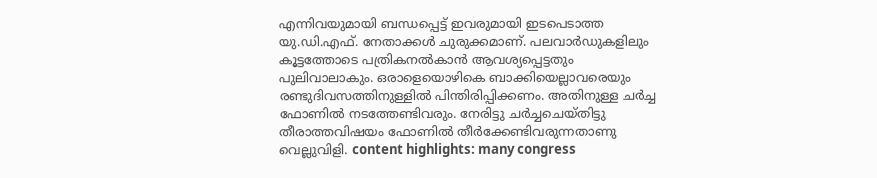എന്നിവയുമായി ബന്ധപ്പെട്ട് ഇവരുമായി ഇടപെടാത്ത യു.ഡി.എഫ്. നേതാക്കൾ ചുരുക്കമാണ്. പലവാർഡുകളിലും കൂട്ടത്തോടെ പത്രികനൽകാൻ ആവശ്യപ്പെട്ടതും പുലിവാലാകും. ഒരാളെയൊഴികെ ബാക്കിയെല്ലാവരെയും രണ്ടുദിവസത്തിനുള്ളിൽ പിന്തിരിപ്പിക്കണം. അതിനുള്ള ചർച്ച ഫോണിൽ നടത്തേണ്ടിവരും. നേരിട്ടു ചർച്ചചെയ്തിട്ടു തീരാത്തവിഷയം ഫോണിൽ തീർക്കേണ്ടിവരുന്നതാണു വെല്ലുവിളി. content highlights: many congress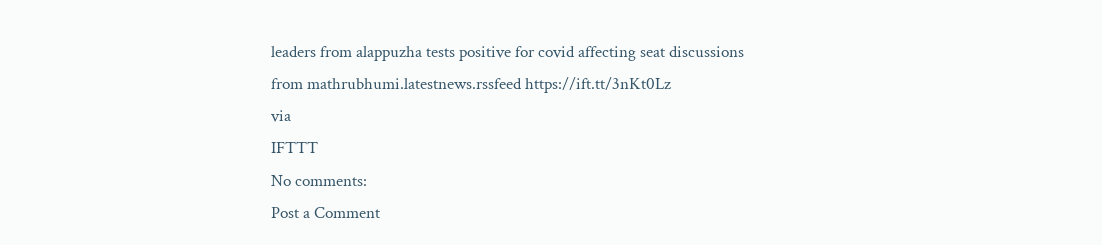leaders from alappuzha tests positive for covid affecting seat discussions
from mathrubhumi.latestnews.rssfeed https://ift.tt/3nKt0Lz
via
IFTTT
No comments:
Post a Comment